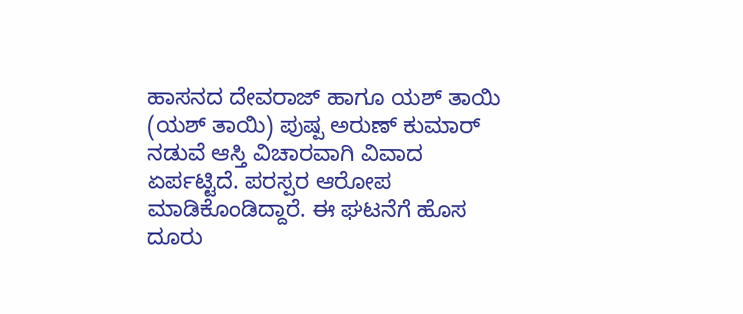ಹಾಸನದ ದೇವರಾಜ್ ಹಾಗೂ ಯಶ್ ತಾಯಿ (ಯಶ್ ತಾಯಿ) ಪುಷ್ಪ ಅರುಣ್ ಕುಮಾರ್ ನಡುವೆ ಆಸ್ತಿ ವಿಚಾರವಾಗಿ ವಿವಾದ ಏರ್ಪಟ್ಟಿದೆ. ಪರಸ್ಪರ ಆರೋಪ ಮಾಡಿಕೊಂಡಿದ್ದಾರೆ. ಈ ಘಟನೆಗೆ ಹೊಸ ದೂರು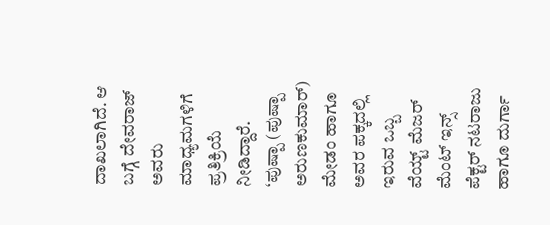ದಾಖಲಾಗಿದೆ. ಆ ಬಗ್ಗೆ ದೇವರಾಜ್ ಅವರು ಮಾಧ್ಯಮಗಳಿಗೆ ಪ್ರತಿಕ್ರಿಯೆ ನೀಡಿದ್ದಾರೆ. ‘ಪುಷ್ಪಾ (ಪುಷ್ಪಾ ಅರುಣಕುಮಾರ್) ಮೇಡಂ ಹಾಗೂ ಅವರ ಪಕ್ಕದಲ್ಲಿ ಇರುವ ಒಬ್ಬ ವೆಯ್ಟ್ ಮೆಜರ್ ಮೆಂಟ್ ಇನ್ಸ್ ಪೆಕ್ಟರ್ ನಟರಾಜು ಹಾಗೂ ದುರ್ಗಾ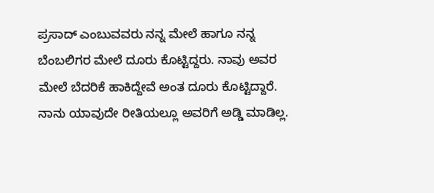ಪ್ರಸಾದ್ ಎಂಬುವವರು ನನ್ನ ಮೇಲೆ ಹಾಗೂ ನನ್ನ ಬೆಂಬಲಿಗರ ಮೇಲೆ ದೂರು ಕೊಟ್ಟಿದ್ದರು. ನಾವು ಅವರ ಮೇಲೆ ಬೆದರಿಕೆ ಹಾಕಿದ್ದೇವೆ ಅಂತ ದೂರು ಕೊಟ್ಟಿದ್ದಾರೆ. ನಾನು ಯಾವುದೇ ರೀತಿಯಲ್ಲೂ ಅವರಿಗೆ ಅಡ್ಡಿ ಮಾಡಿಲ್ಲ.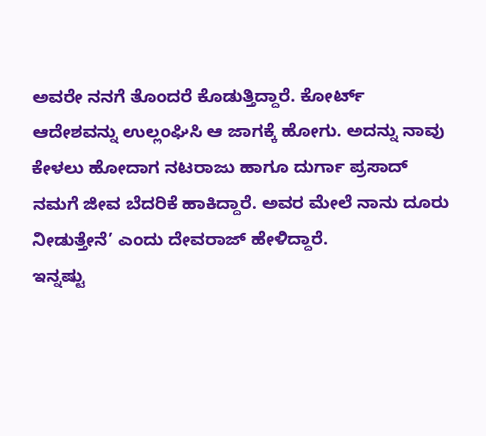ಅವರೇ ನನಗೆ ತೊಂದರೆ ಕೊಡುತ್ತಿದ್ದಾರೆ. ಕೋರ್ಟ್ ಆದೇಶವನ್ನು ಉಲ್ಲಂಘಿಸಿ ಆ ಜಾಗಕ್ಕೆ ಹೋಗು. ಅದನ್ನು ನಾವು ಕೇಳಲು ಹೋದಾಗ ನಟರಾಜು ಹಾಗೂ ದುರ್ಗಾ ಪ್ರಸಾದ್ ನಮಗೆ ಜೀವ ಬೆದರಿಕೆ ಹಾಕಿದ್ದಾರೆ. ಅವರ ಮೇಲೆ ನಾನು ದೂರು ನೀಡುತ್ತೇನೆ’ ಎಂದು ದೇವರಾಜ್ ಹೇಳಿದ್ದಾರೆ.
ಇನ್ನಷ್ಟು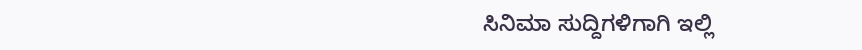ಸಿನಿಮಾ ಸುದ್ದಿಗಳಿಗಾಗಿ ಇಲ್ಲಿ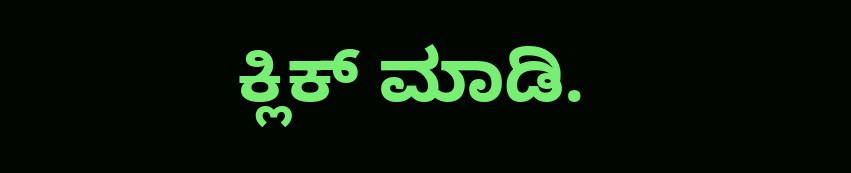ಕ್ಲಿಕ್ ಮಾಡಿ.